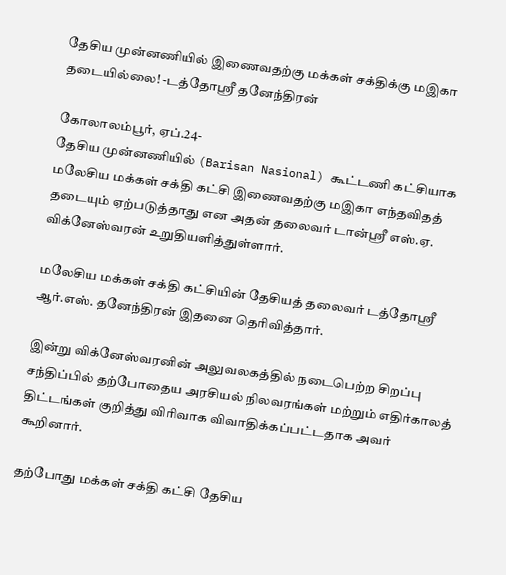தேசிய முன்னணியில் இணைவதற்கு மக்கள் சக்திக்கு மஇகா தடையில்லை! -டத்தோஸ்ரீ தனேந்திரன்

கோலாலம்பூர், ஏப்.24-
தேசிய முன்னணியில் (Barisan Nasional) கூட்டணி கட்சியாக மலேசிய மக்கள் சக்தி கட்சி இணைவதற்கு மஇகா எந்தவிதத் தடையும் ஏற்படுத்தாது என அதன் தலைவர் டான்ஸ்ரீ எஸ்.ஏ. விக்னேஸ்வரன் உறுதியளித்துள்ளார்.

மலேசிய மக்கள் சக்தி கட்சியின் தேசியத் தலைவர் டத்தோஸ்ரீ ஆர்.எஸ். தனேந்திரன் இதனை தெரிவித்தார்.

இன்று விக்னேஸ்வரனின் அலுவலகத்தில் நடைபெற்ற சிறப்பு சந்திப்பில் தற்போதைய அரசியல் நிலவரங்கள் மற்றும் எதிர்காலத் திட்டங்கள் குறித்து விரிவாக விவாதிக்கப்பட்டதாக அவர் கூறினார்.

தற்போது மக்கள் சக்தி கட்சி தேசிய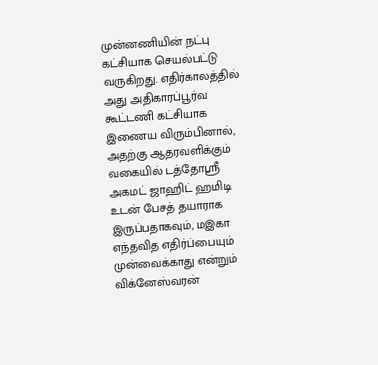முன்னணியின் நட்பு கட்சியாக செயல்பட்டு வருகிறது. எதிர்காலத்தில் அது அதிகாரப்பூர்வ கூட்டணி கட்சியாக இணைய விரும்பினால், அதற்கு ஆதரவளிக்கும் வகையில் டத்தோஸ்ரீ அகமட் ஜாஹிட் ஹமிடி உடன் பேசத் தயாராக இருப்பதாகவும், மஇகா எந்தவித எதிர்ப்பையும் முன்வைக்காது என்றும் விக்னேஸ்வரன்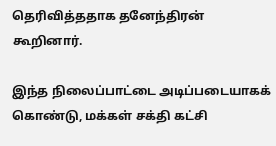தெரிவித்ததாக தனேந்திரன் கூறினார்.

இந்த நிலைப்பாட்டை அடிப்படையாகக் கொண்டு, மக்கள் சக்தி கட்சி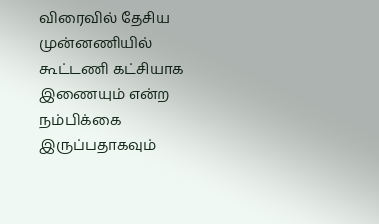விரைவில் தேசிய முன்னணியில் கூட்டணி கட்சியாக இணையும் என்ற நம்பிக்கை இருப்பதாகவும்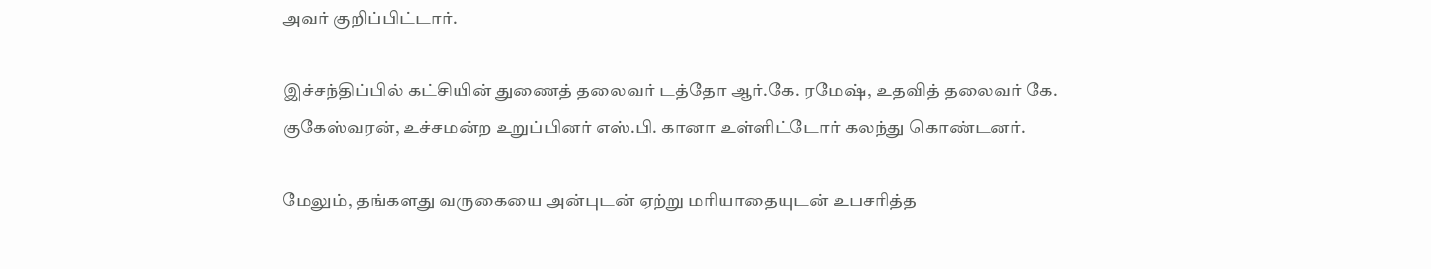அவர் குறிப்பிட்டார்.

இச்சந்திப்பில் கட்சியின் துணைத் தலைவர் டத்தோ ஆர்.கே. ரமேஷ், உதவித் தலைவர் கே. குகேஸ்வரன், உச்சமன்ற உறுப்பினர் எஸ்.பி. கானா உள்ளிட்டோர் கலந்து கொண்டனர்.

மேலும், தங்களது வருகையை அன்புடன் ஏற்று மரியாதையுடன் உபசரித்த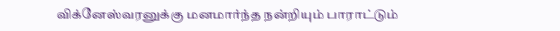விக்னேஸ்வரனுக்கு மனமார்ந்த நன்றியும் பாராட்டும்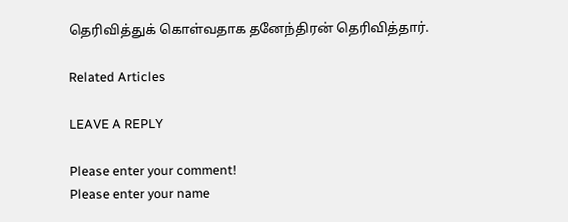தெரிவித்துக் கொள்வதாக தனேந்திரன் தெரிவித்தார்.

Related Articles

LEAVE A REPLY

Please enter your comment!
Please enter your name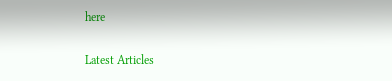here

Latest Articles